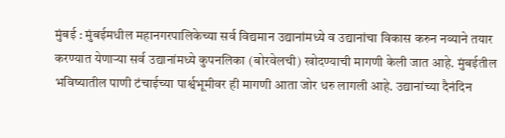मुंबई : मुंबईमधील महानगरपालिकेच्या सर्व विद्यमान उद्यानांमध्ये व उद्यानांचा विकास करुन नव्याने तयार करण्यात येणाऱ्या सर्व उद्यानांमध्ये कुपनलिका (बोरवेलची) खोदण्याची मागणी केली जात आहे. मुंबईतील भविष्यातील पाणी टंचाईच्या पार्श्वभूमीवर ही मागणी आता जोर धरु लागली आहे. उद्यानांच्या दैनंदिन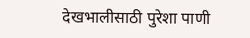देखभालीसाठी पुरेशा पाणी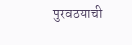पुरवठयाची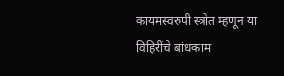कायमस्वरुपी स्त्रोत म्हणून या विहिरींचे बांधकाम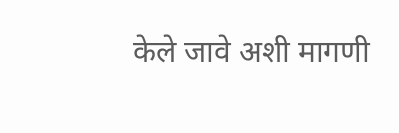केले जावे अशी मागणी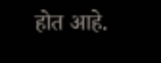होत आहे.